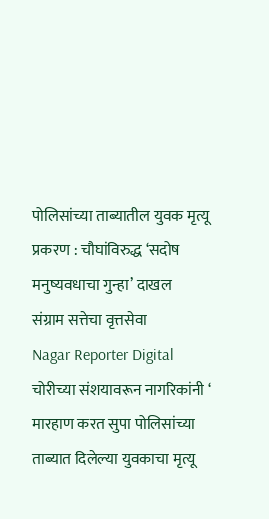पोलिसांच्या ताब्यातील युवक मृत्यू प्रकरण : चौघांविरुद्ध ‘सदोष मनुष्यवधाचा गुन्हा’ दाखल
संग्राम सत्तेचा वृत्तसेवा
Nagar Reporter Digital
चोरीच्या संशयावरून नागरिकांनी ‘ मारहाण करत सुपा पोलिसांच्या ताब्यात दिलेल्या युवकाचा मृत्यू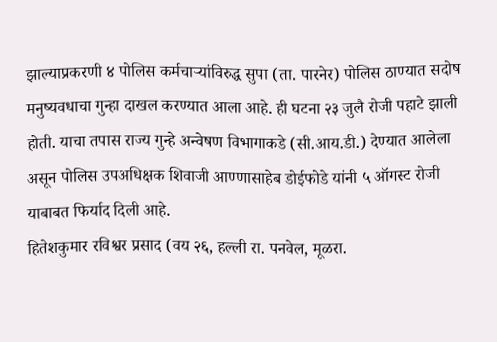झाल्याप्रकरणी ४ पोलिस कर्मचाऱ्यांविरुद्ध सुपा (ता. पारनेर) पोलिस ठाण्यात सदोष मनुष्यवधाचा गुन्हा दाखल करण्यात आला आहे. ही घटना २३ जुलै रोजी पहाटे झाली होती. याचा तपास राज्य गुन्हे अन्वेषण विभागाकडे (सी.आय.डी.) देण्यात आलेला असून पोलिस उपअधिक्षक शिवाजी आण्णासाहेब डोईफोडे यांनी ५ ऑगस्ट रोजी याबाबत फिर्याद दिली आहे.
हितेशकुमार रविश्वर प्रसाद (वय २६, हल्ली रा. पनवेल, मूळरा.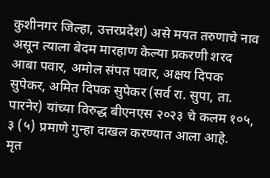कुशीनगर जिल्हा, उत्तरप्रदेश) असे मयत तरुणाचे नाव असून त्याला बेदम मारहाण केल्या प्रकरणी शरद आबा पवार, अमोल संपत पवार, अक्षय दिपक सुपेकर, अमित दिपक सुपेकर (सर्व रा. सुपा, ता. पारनेर) यांच्या विरुद्ध बीएनएस २०२३ चे कलम १०५, ३ (५) प्रमाणे गुन्हा दाखल करण्यात आला आहे.
मृत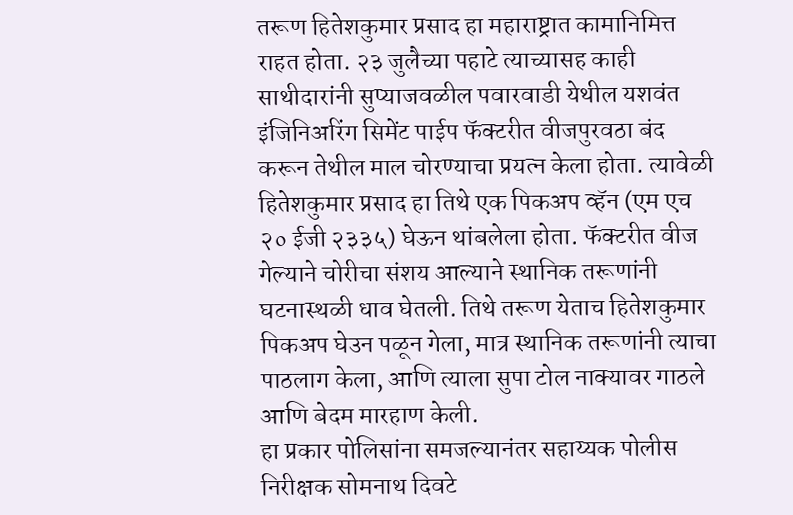तरूण हितेशकुमार प्रसाद हा महाराष्ट्रात कामानिमित्त राहत होता. २३ जुलैच्या पहाटे त्याच्यासह काही साथीदारांनी सुप्याजवळील पवारवाडी येथील यशवंत इंजिनिअरिंग सिमेंट पाईप फॅक्टरीत वीजपुरवठा बंद करून तेथील माल चोरण्याचा प्रयत्न केला होता. त्यावेळी हितेशकुमार प्रसाद हा तिथे एक पिकअप व्हॅन (एम एच २० ईजी २३३५) घेऊन थांबलेला होता. फॅक्टरीत वीज गेल्याने चोरीचा संशय आल्याने स्थानिक तरूणांनी घटनास्थळी धाव घेतली. तिथे तरूण येताच हितेशकुमार पिकअप घेउन पळून गेला, मात्र स्थानिक तरूणांनी त्याचा पाठलाग केला, आणि त्याला सुपा टोल नाक्यावर गाठले आणि बेदम मारहाण केली.
हा प्रकार पोलिसांना समजल्यानंतर सहाय्यक पोलीस निरीक्षक सोमनाथ दिवटे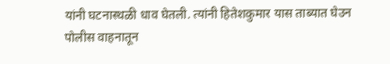यांनी घटनास्थळी धाव घेतली. त्यांनी हितेशकुमार यास ताब्यात घेउन पोलीस वाहनातून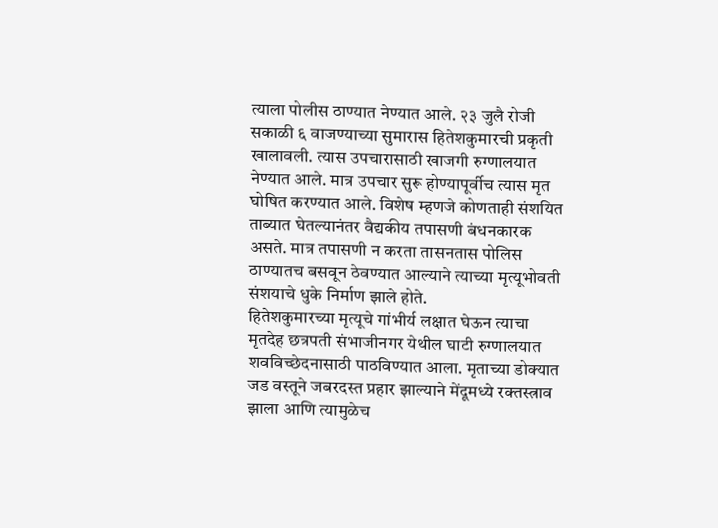त्याला पोलीस ठाण्यात नेण्यात आले. २३ जुलै रोजी सकाळी ६ वाजण्याच्या सुमारास हितेशकुमारची प्रकृती खालावली. त्यास उपचारासाठी खाजगी रुग्णालयात नेण्यात आले. मात्र उपचार सुरू होण्यापूर्वीच त्यास मृत घोषित करण्यात आले. विशेष म्हणजे कोणताही संशयित ताब्यात घेतल्यानंतर वैद्यकीय तपासणी बंधनकारक असते. मात्र तपासणी न करता तासनतास पोलिस ठाण्यातच बसवून ठेवण्यात आल्याने त्याच्या मृत्यूभोवती संशयाचे धुके निर्माण झाले होते.
हितेशकुमारच्या मृत्यूचे गांभीर्य लक्षात घेऊन त्याचा मृतदेह छत्रपती संभाजीनगर येथील घाटी रुग्णालयात शवविच्छेदनासाठी पाठविण्यात आला. मृताच्या डोक्यात जड वस्तूने जबरदस्त प्रहार झाल्याने मेंदूमध्ये रक्तस्त्राव झाला आणि त्यामुळेच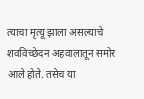त्याचा मृत्यू झाला असल्याचे शवविच्छेदन अहवालातून समोर आले होते. तसेच या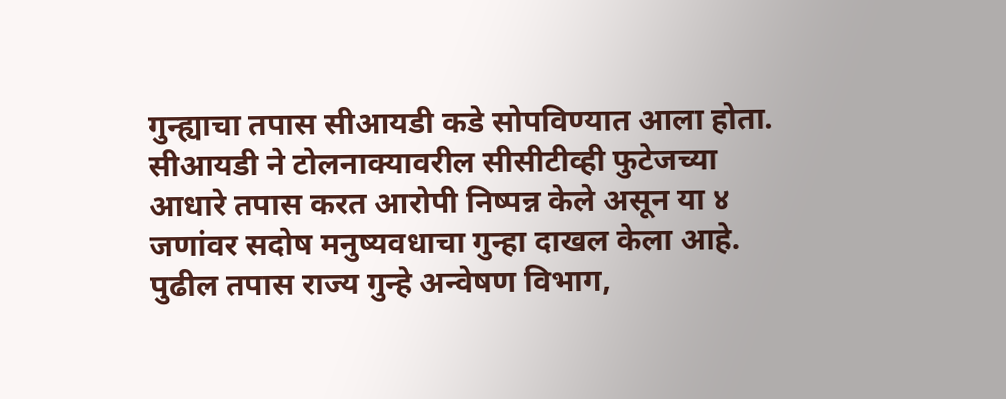गुन्ह्याचा तपास सीआयडी कडे सोपविण्यात आला होता. सीआयडी ने टोलनाक्यावरील सीसीटीव्ही फुटेजच्या आधारे तपास करत आरोपी निष्पन्न केले असून या ४ जणांवर सदोष मनुष्यवधाचा गुन्हा दाखल केला आहे. पुढील तपास राज्य गुन्हे अन्वेषण विभाग,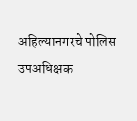अहिल्यानगरचे पोलिस उपअधिक्षक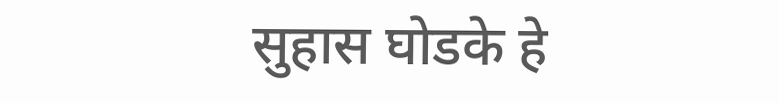सुहास घोडके हे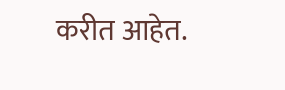करीत आहेत.